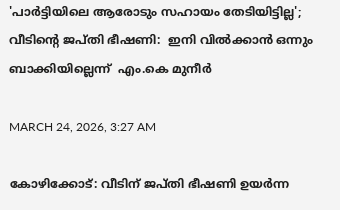'പാർട്ടിയിലെ ആരോടും സഹായം തേടിയിട്ടില്ല'; വീടിന്റെ ജപ്തി ഭീഷണി:  ഇനി വിൽക്കാൻ ഒന്നും ബാക്കിയില്ലെന്ന്  എം.കെ മുനീർ

MARCH 24, 2026, 3:27 AM

കോഴിക്കോട്: വീടിന് ജപ്തി ഭീഷണി ഉയർന്ന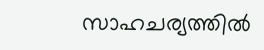സാഹചര്യത്തിൽ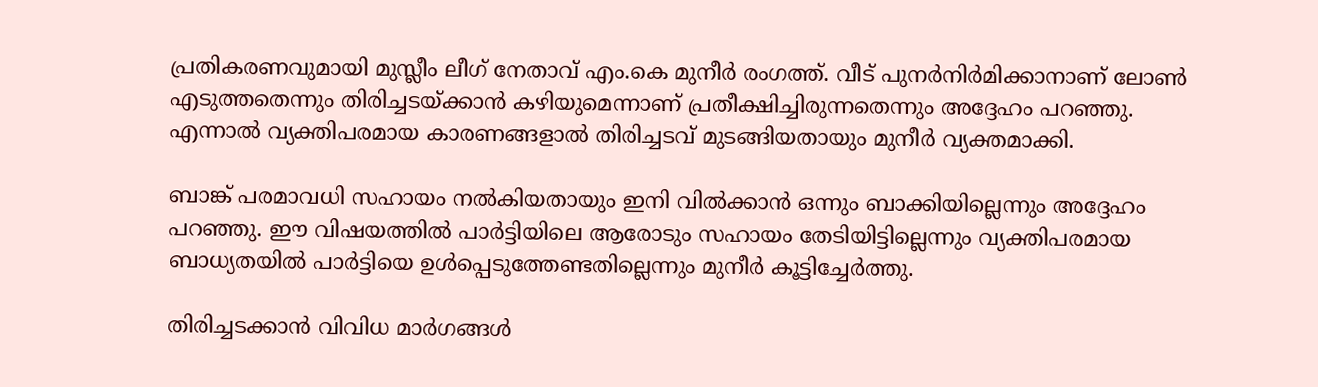പ്രതികരണവുമായി മുസ്ലീം ലീഗ് നേതാവ് എം.കെ മുനീർ രംഗത്ത്. വീട് പുനർനിർമിക്കാനാണ് ലോൺ എടുത്തതെന്നും തിരിച്ചടയ്ക്കാൻ കഴിയുമെന്നാണ് പ്രതീക്ഷിച്ചിരുന്നതെന്നും അദ്ദേഹം പറഞ്ഞു. എന്നാൽ വ്യക്തിപരമായ കാരണങ്ങളാൽ തിരിച്ചടവ് മുടങ്ങിയതായും മുനീർ വ്യക്തമാക്കി.

ബാങ്ക് പരമാവധി സഹായം നൽകിയതായും ഇനി വിൽക്കാൻ ഒന്നും ബാക്കിയില്ലെന്നും അദ്ദേഹം പറഞ്ഞു. ഈ വിഷയത്തിൽ പാർട്ടിയിലെ ആരോടും സഹായം തേടിയിട്ടില്ലെന്നും വ്യക്തിപരമായ ബാധ്യതയിൽ പാർട്ടിയെ ഉൾപ്പെടുത്തേണ്ടതില്ലെന്നും മുനീർ കൂട്ടിച്ചേർത്തു.

തിരിച്ചടക്കാൻ വിവിധ മാർഗങ്ങൾ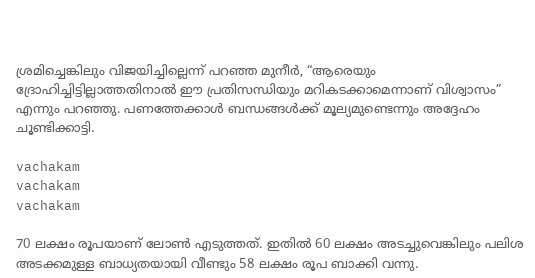ശ്രമിച്ചെങ്കിലും വിജയിച്ചില്ലെന്ന് പറഞ്ഞ മുനീർ, “ആരെയും ദ്രോഹിച്ചിട്ടില്ലാത്തതിനാൽ ഈ പ്രതിസന്ധിയും മറികടക്കാമെന്നാണ് വിശ്വാസം” എന്നും പറഞ്ഞു. പണത്തേക്കാൾ ബന്ധങ്ങൾക്ക് മൂല്യമുണ്ടെന്നും അദ്ദേഹം ചൂണ്ടിക്കാട്ടി.

vachakam
vachakam
vachakam

70 ലക്ഷം രൂപയാണ് ലോൺ എടുത്തത്. ഇതിൽ 60 ലക്ഷം അടച്ചുവെങ്കിലും പലിശ അടക്കമുള്ള ബാധ്യതയായി വീണ്ടും 58 ലക്ഷം രൂപ ബാക്കി വന്നു.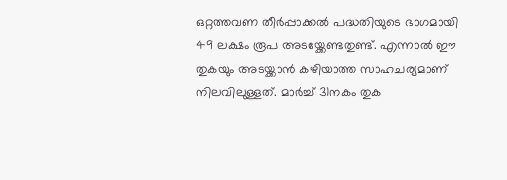ഒറ്റത്തവണ തീർപ്പാക്കൽ പദ്ധതിയുടെ ഭാഗമായി 49 ലക്ഷം രൂപ അടയ്ക്കേണ്ടതുണ്ട്. എന്നാൽ ഈ തുകയും അടയ്ക്കാൻ കഴിയാത്ത സാഹചര്യമാണ് നിലവിലുള്ളത്. മാർച്ച് 31നകം തുക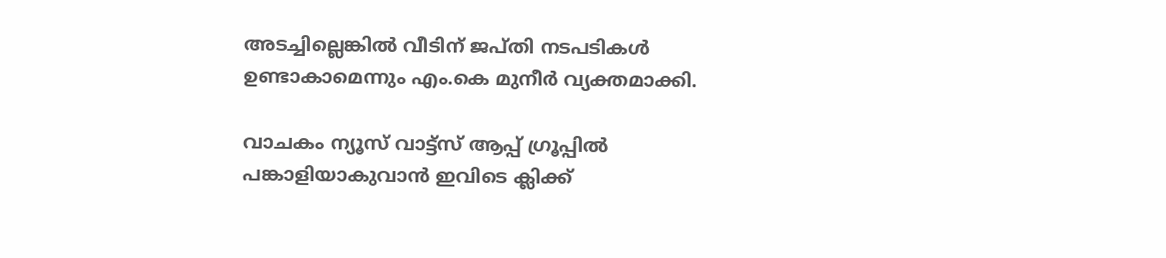അടച്ചില്ലെങ്കിൽ വീടിന് ജപ്തി നടപടികൾ ഉണ്ടാകാമെന്നും എം.കെ മുനീർ വ്യക്തമാക്കി.

വാചകം ന്യൂസ് വാട്ട്സ് ആപ്പ് ഗ്രൂപ്പിൽ പങ്കാളിയാകുവാൻ ഇവിടെ ക്ലിക്ക്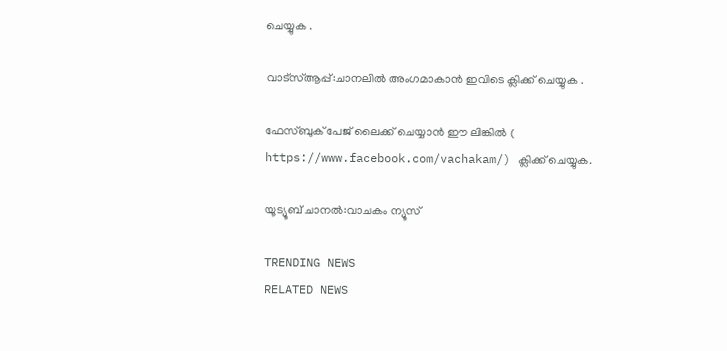ചെയ്യുക .

വാട്സ്ആപ്പ്:ചാനലിൽ അംഗമാകാൻ ഇവിടെ ക്ലിക്ക് ചെയ്യുക .

ഫേസ്ബുക് പേജ് ലൈക്ക് ചെയ്യാൻ ഈ ലിങ്കിൽ (
https://www.facebook.com/vachakam/) ക്ലിക്ക് ചെയ്യുക.

യൂട്യൂബ് ചാനൽ:വാചകം ന്യൂസ്

TRENDING NEWS
RELATED NEWS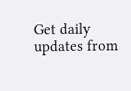Get daily updates from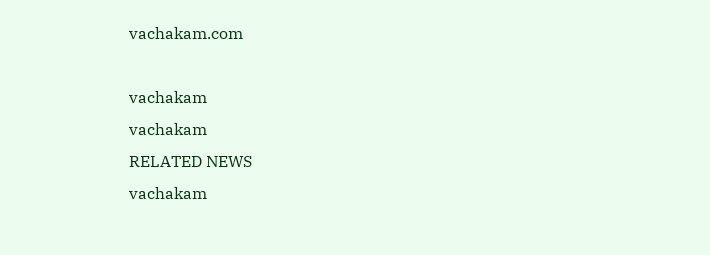vachakam.com

vachakam
vachakam
RELATED NEWS
vachakam